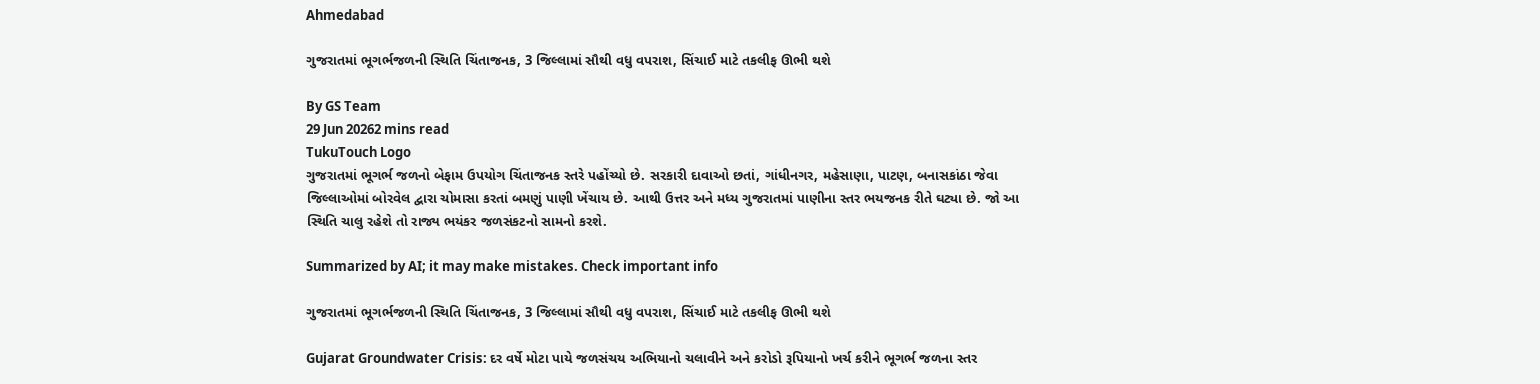Ahmedabad

ગુજરાતમાં ભૂગર્ભજળની સ્થિતિ ચિંતાજનક, 3 જિલ્લામાં સૌથી વધુ વપરાશ, સિંચાઈ માટે તકલીફ ઊભી થશે

By GS Team
29 Jun 20262 mins read
TukuTouch Logo
ગુજરાતમાં ભૂગર્ભ જળનો બેફામ ઉપયોગ ચિંતાજનક સ્તરે પહોંચ્યો છે. સરકારી દાવાઓ છતાં, ગાંધીનગર, મહેસાણા, પાટણ, બનાસકાંઠા જેવા જિલ્લાઓમાં બોરવેલ દ્વારા ચોમાસા કરતાં બમણું પાણી ખેંચાય છે. આથી ઉત્તર અને મધ્ય ગુજરાતમાં પાણીના સ્તર ભયજનક રીતે ઘટ્યા છે. જો આ સ્થિતિ ચાલુ રહેશે તો રાજ્ય ભયંકર જળસંકટનો સામનો કરશે.

Summarized by AI; it may make mistakes. Check important info

ગુજરાતમાં ભૂગર્ભજળની સ્થિતિ ચિંતાજનક, 3 જિલ્લામાં સૌથી વધુ વપરાશ, સિંચાઈ માટે તકલીફ ઊભી થશે

Gujarat Groundwater Crisis: દર વર્ષે મોટા પાયે જળસંચય અભિયાનો ચલાવીને અને કરોડો રૂપિયાનો ખર્ચ કરીને ભૂગર્ભ જળના સ્તર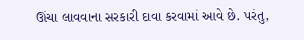ઊંચા લાવવાના સરકારી દાવા કરવામાં આવે છે. પરંતુ,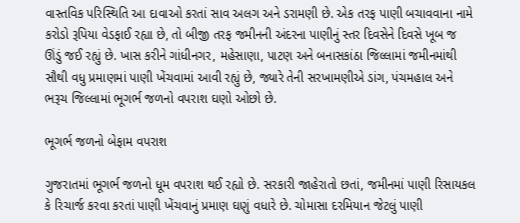વાસ્તવિક પરિસ્થિતિ આ દાવાઓ કરતાં સાવ અલગ અને ડરામણી છે. એક તરફ પાણી બચાવવાના નામે કરોડો રૂપિયા વેડફાઈ રહ્યા છે, તો બીજી તરફ જમીનની અંદરના પાણીનું સ્તર દિવસેને દિવસે ખૂબ જ ઊંડું જઈ રહ્યું છે. ખાસ કરીને ગાંધીનગર, મહેસાણા, પાટણ અને બનાસકાંઠા જિલ્લામાં જમીનમાંથી સૌથી વધુ પ્રમાણમાં પાણી ખેંચવામાં આવી રહ્યું છે, જ્યારે તેની સરખામણીએ ડાંગ, પંચમહાલ અને ભરૂચ જિલ્લામાં ભૂગર્ભ જળનો વપરાશ ઘણો ઓછો છે.

ભૂગર્ભ જળનો બેફામ વપરાશ

ગુજરાતમાં ભૂગર્ભ જળનો ધૂમ વપરાશ થઈ રહ્યો છે. સરકારી જાહેરાતો છતાં, જમીનમાં પાણી રિસાયકલ કે રિચાર્જ કરવા કરતાં પાણી ખેંચવાનું પ્રમાણ ઘણું વધારે છે. ચોમાસા દરમિયાન જેટલું પાણી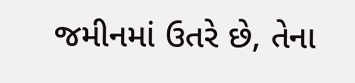જમીનમાં ઉતરે છે, તેના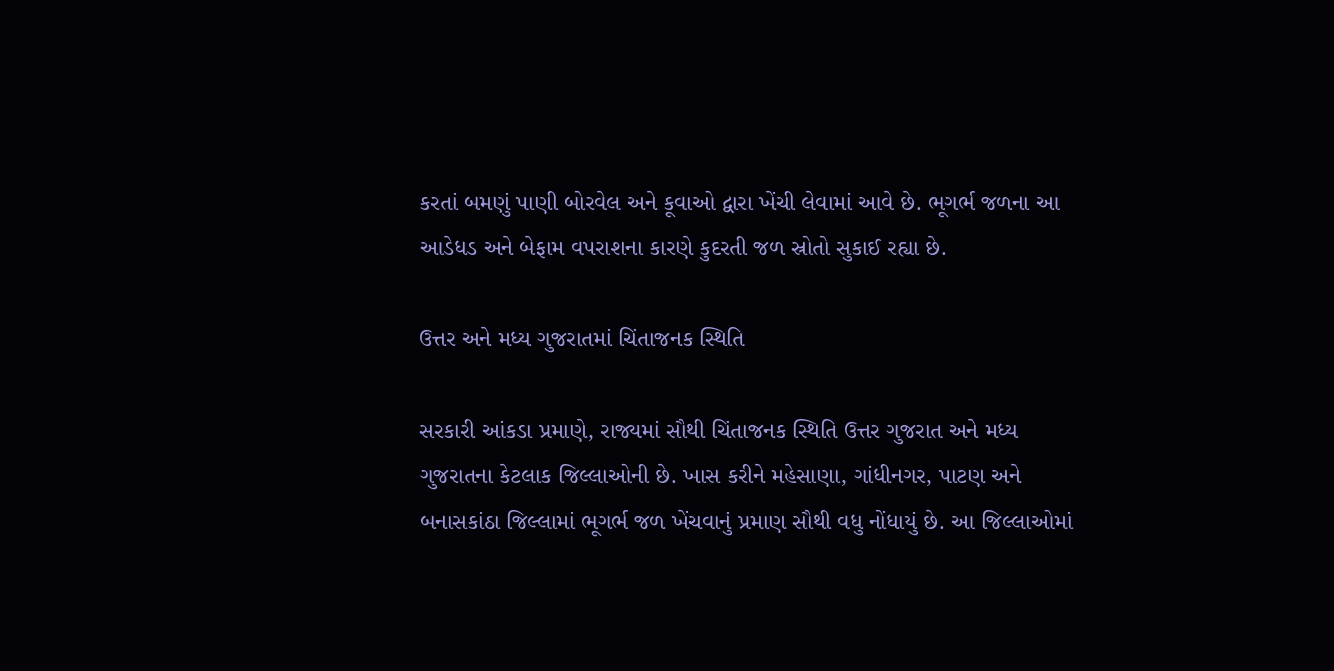કરતાં બમણું પાણી બોરવેલ અને કૂવાઓ દ્વારા ખેંચી લેવામાં આવે છે. ભૂગર્ભ જળના આ આડેધડ અને બેફામ વપરાશના કારણે કુદરતી જળ સ્રોતો સુકાઈ રહ્યા છે.

ઉત્તર અને મધ્ય ગુજરાતમાં ચિંતાજનક સ્થિતિ

સરકારી આંકડા પ્રમાણે, રાજ્યમાં સૌથી ચિંતાજનક સ્થિતિ ઉત્તર ગુજરાત અને મધ્ય ગુજરાતના કેટલાક જિલ્લાઓની છે. ખાસ કરીને મહેસાણા, ગાંધીનગર, પાટણ અને બનાસકાંઠા જિલ્લામાં ભૂગર્ભ જળ ખેંચવાનું પ્રમાણ સૌથી વધુ નોંધાયું છે. આ જિલ્લાઓમાં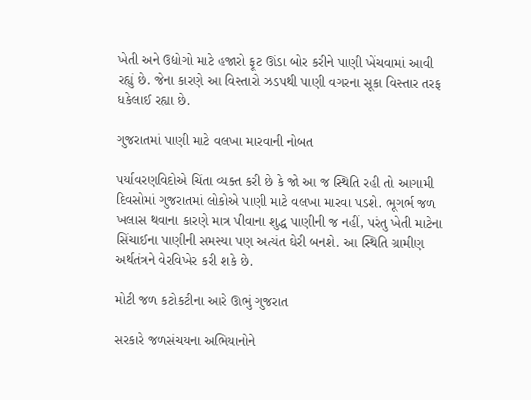ખેતી અને ઉદ્યોગો માટે હજારો ફૂટ ઊંડા બોર કરીને પાણી ખેંચવામાં આવી રહ્યું છે. જેના કારણે આ વિસ્તારો ઝડપથી પાણી વગરના સૂકા વિસ્તાર તરફ ધકેલાઈ રહ્યા છે.

ગુજરાતમાં પાણી માટે વલખા મારવાની નોબત

પર્યાવરણવિદોએ ચિંતા વ્યક્ત કરી છે કે જો આ જ સ્થિતિ રહી તો આગામી દિવસોમાં ગુજરાતમાં લોકોએ પાણી માટે વલખા મારવા પડશે. ભૂગર્ભ જળ ખલાસ થવાના કારણે માત્ર પીવાના શુદ્ધ પાણીની જ નહીં, પરંતુ ખેતી માટેના સિંચાઈના પાણીની સમસ્યા પણ અત્યંત ઘેરી બનશે. આ સ્થિતિ ગ્રામીણ અર્થતંત્રને વેરવિખેર કરી શકે છે.

મોટી જળ કટોકટીના આરે ઊભું ગુજરાત

સરકારે જળસંચયના અભિયાનોને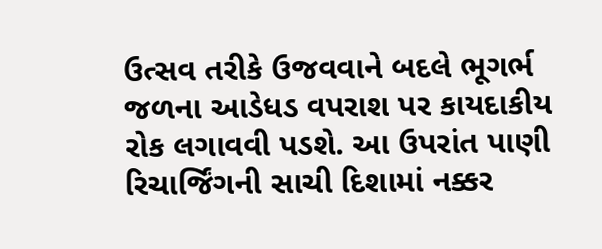ઉત્સવ તરીકે ઉજવવાને બદલે ભૂગર્ભ જળના આડેધડ વપરાશ પર કાયદાકીય રોક લગાવવી પડશે. આ ઉપરાંત પાણી રિચાર્જિંગની સાચી દિશામાં નક્કર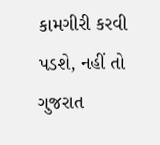કામગીરી કરવી પડશે, નહીં તો ગુજરાત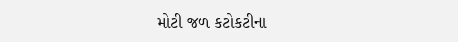મોટી જળ કટોકટીના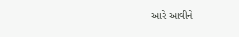આરે આવીને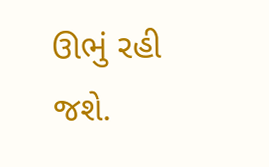ઊભું રહી જશે.